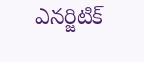ఎనర్జిటిక్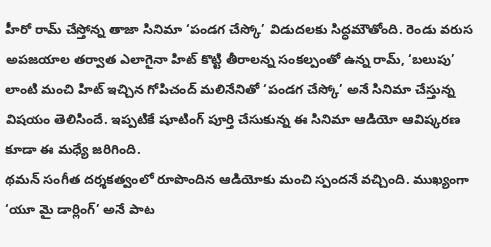హీరో రామ్ చేస్తోన్న తాజా సినిమా ‘పండగ చేస్కో’ విడుదలకు సిద్ధమౌతోంది. రెండు వరుస అపజయాల తర్వాత ఎలాగైనా హిట్ కొట్టి తీరాలన్న సంకల్పంతో ఉన్న రామ్, ‘బలుపు’ లాంటి మంచి హిట్ ఇచ్చిన గోపిచంద్ మలినేనితో ‘పండగ చేస్కో’ అనే సినిమా చేస్తున్న విషయం తెలిసిందే. ఇప్పటికే షూటింగ్ పూర్తి చేసుకున్న ఈ సినిమా ఆడియో ఆవిష్కరణ కూడా ఈ మధ్యే జరిగింది.
థమన్ సంగీత దర్శకత్వంలో రూపొందిన ఆడియోకు మంచి స్పందనే వచ్చింది. ముఖ్యంగా ‘యూ మై డార్లింగ్’ అనే పాట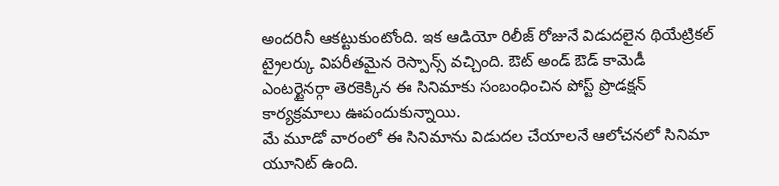అందరినీ ఆకట్టుకుంటోంది. ఇక ఆడియో రిలీజ్ రోజునే విడుదలైన థియేట్రికల్ ట్రైలర్కు విపరీతమైన రెస్పాన్స్ వచ్చింది. ఔట్ అండ్ ఔడ్ కామెడీ ఎంటర్టైనర్గా తెరకెక్కిన ఈ సినిమాకు సంబంధించిన పోస్ట్ ప్రొడక్షన్ కార్యక్రమాలు ఊపందుకున్నాయి.
మే మూడో వారంలో ఈ సినిమాను విడుదల చేయాలనే ఆలోచనలో సినిమా యూనిట్ ఉంది.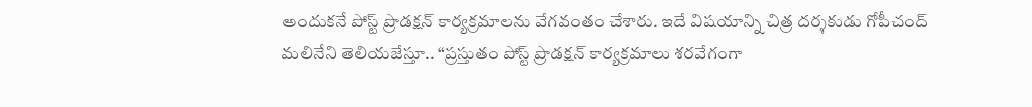అందుకనే పోస్ట్ ప్రొడక్షన్ కార్యక్రమాలను వేగవంతం చేశారు. ఇదే విషయాన్ని చిత్ర దర్శకుడు గోపీచంద్ మలినేని తెలియజేస్తూ.. “ప్రస్తుతం పోస్ట్ ప్రొడక్షన్ కార్యక్రమాలు శరవేగంగా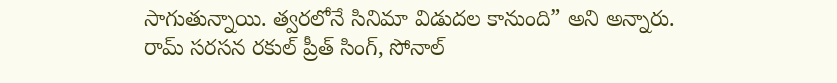సాగుతున్నాయి. త్వరలోనే సినిమా విడుదల కానుంది” అని అన్నారు. రామ్ సరసన రకుల్ ప్రీత్ సింగ్, సోనాల్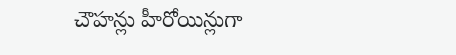చౌహన్లు హీరోయిన్లుగా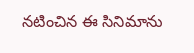నటించిన ఈ సినిమాను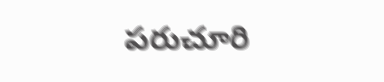పరుచూరి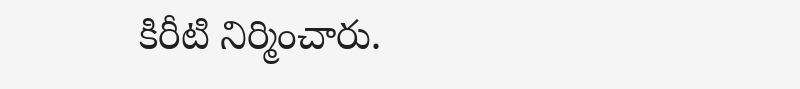కిరీటి నిర్మించారు.